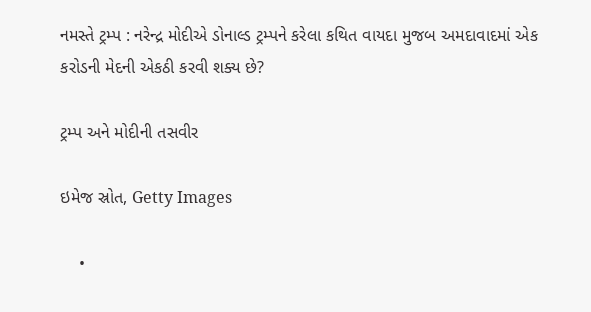નમસ્તે ટ્રમ્પ : નરેન્દ્ર મોદીએ ડોનાલ્ડ ટ્રમ્પને કરેલા કથિત વાયદા મુજબ અમદાવાદમાં એક કરોડની મેદની એકઠી કરવી શક્ય છે?

ટ્રમ્પ અને મોદીની તસવીર

ઇમેજ સ્રોત, Getty Images

    •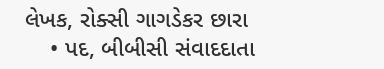લેખક, રોક્સી ગાગડેકર છારા
    • પદ, બીબીસી સંવાદદાતા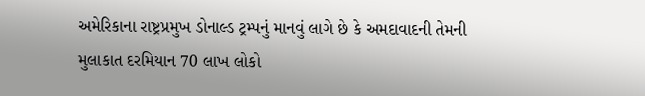અમેરિકાના રાષ્ટ્રપ્રમુખ ડોનાલ્ડ ટ્રમ્પનું માનવું લાગે છે કે અમદાવાદની તેમની મુલાકાત દરમિયાન 70 લાખ લોકો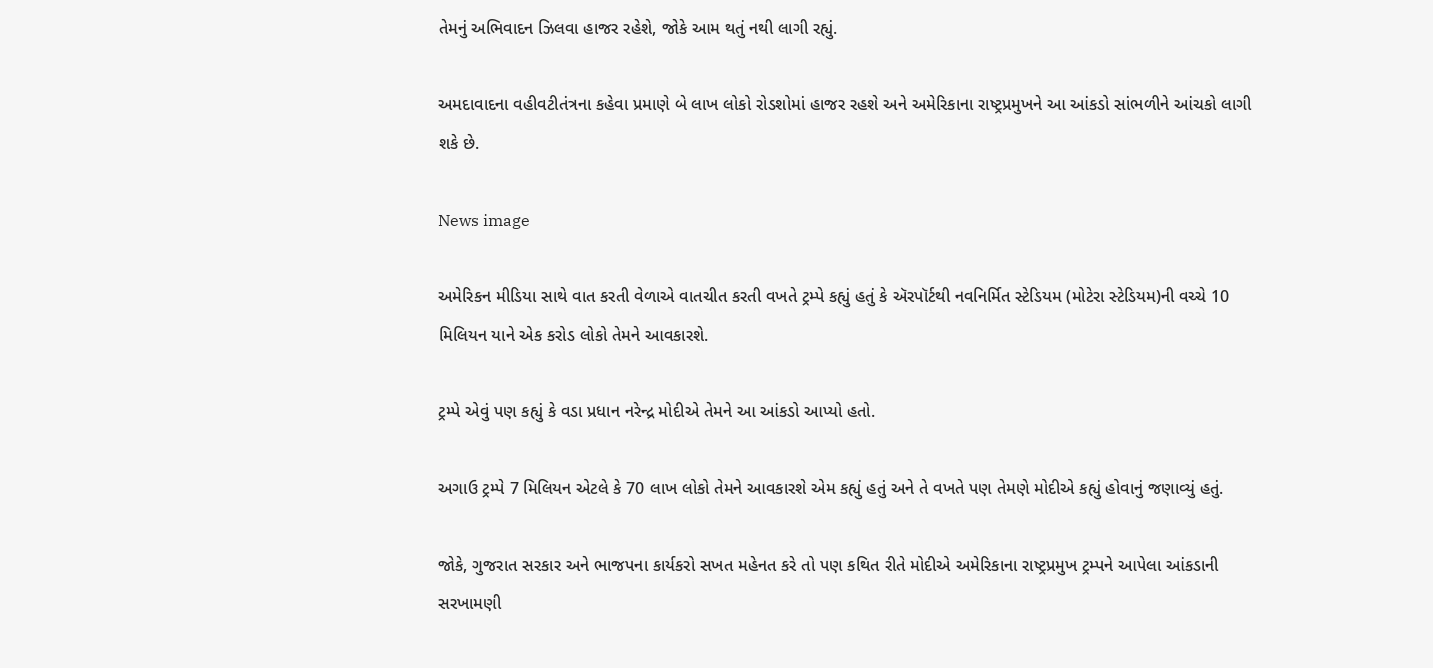તેમનું અભિવાદન ઝિલવા હાજર રહેશે, જોકે આમ થતું નથી લાગી રહ્યું.

અમદાવાદના વહીવટીતંત્રના કહેવા પ્રમાણે બે લાખ લોકો રોડશોમાં હાજર રહશે અને અમેરિકાના રાષ્ટ્રપ્રમુખને આ આંકડો સાંભળીને આંચકો લાગી શકે છે.

News image

અમેરિકન મીડિયા સાથે વાત કરતી વેળાએ વાતચીત કરતી વખતે ટ્રમ્પે કહ્યું હતું કે ઍરપૉર્ટથી નવનિર્મિત સ્ટેડિયમ (મોટેરા સ્ટેડિયમ)ની વચ્ચે 10 મિલિયન યાને એક કરોડ લોકો તેમને આવકારશે.

ટ્રમ્પે એવું પણ કહ્યું કે વડા પ્રધાન નરેન્દ્ર મોદીએ તેમને આ આંકડો આપ્યો હતો.

અગાઉ ટ્રમ્પે 7 મિલિયન એટલે કે 70 લાખ લોકો તેમને આવકારશે એમ કહ્યું હતું અને તે વખતે પણ તેમણે મોદીએ કહ્યું હોવાનું જણાવ્યું હતું.

જોકે, ગુજરાત સરકાર અને ભાજપના કાર્યકરો સખત મહેનત કરે તો પણ કથિત રીતે મોદીએ અમેરિકાના રાષ્ટ્રપ્રમુખ ટ્રમ્પને આપેલા આંકડાની સરખામણી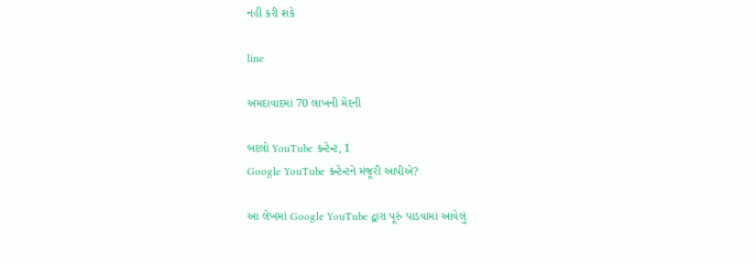નહીં કરી શકે

line

અમદાવાદમાં 70 લાખની મેદની

બદલો YouTube કન્ટેન્ટ, 1
Google YouTube કન્ટેન્ટને મંજૂરી આપીએ?

આ લેખમાં Google YouTube દ્વારા પૂરું પાડવામાં આવેલું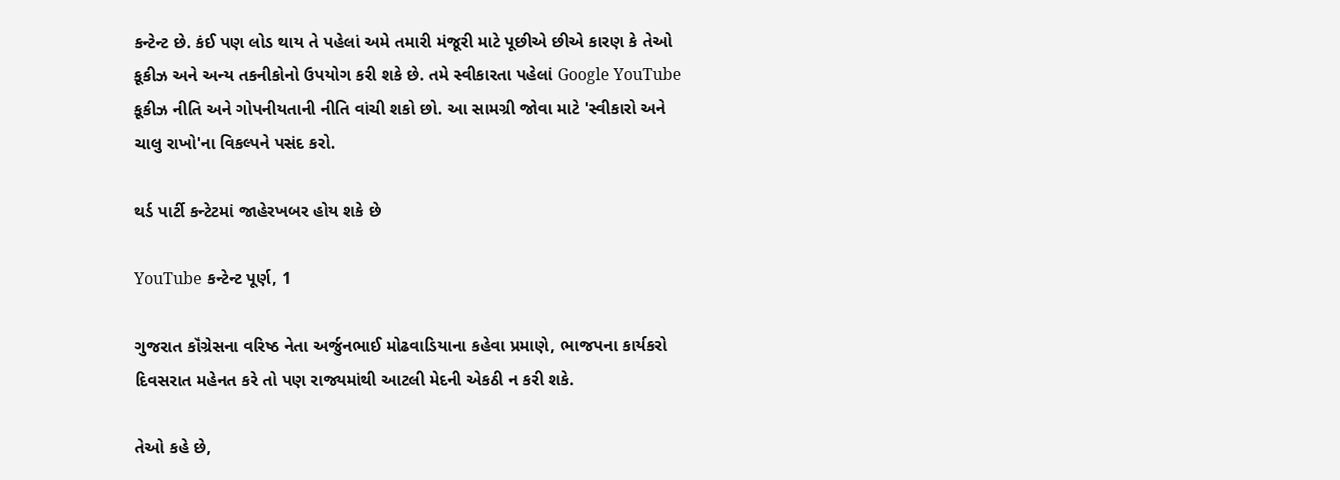કન્ટેન્ટ છે. કંઈ પણ લોડ થાય તે પહેલાં અમે તમારી મંજૂરી માટે પૂછીએ છીએ કારણ કે તેઓ કૂકીઝ અને અન્ય તકનીકોનો ઉપયોગ કરી શકે છે. તમે સ્વીકારતા પહેલાં Google YouTube કૂકીઝ નીતિ અને ગોપનીયતાની નીતિ વાંચી શકો છો. આ સામગ્રી જોવા માટે 'સ્વીકારો અને ચાલુ રાખો'ના વિકલ્પને પસંદ કરો.

થર્ડ પાર્ટી કન્ટેટમાં જાહેરખબર હોય શકે છે

YouTube કન્ટેન્ટ પૂર્ણ, 1

ગુજરાત કૉંગ્રેસના વરિષ્ઠ નેતા અર્જુનભાઈ મોઢવાડિયાના કહેવા પ્રમાણે, ભાજપના કાર્યકરો દિવસરાત મહેનત કરે તો પણ રાજ્યમાંથી આટલી મેદની એકઠી ન કરી શકે.

તેઓ કહે છે,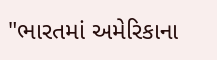"ભારતમાં અમેરિકાના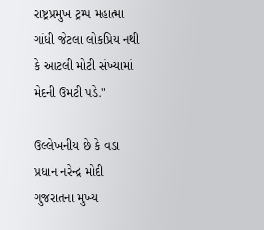રાષ્ટ્રપ્રમુખ ટ્રમ્પ મહાત્મા ગાંધી જેટલા લોકપ્રિય નથી કે આટલી મોટી સંખ્યામાં મેદની ઉમટી પડે."

ઉલ્લેખનીય છે કે વડા પ્રધાન નરેન્દ્ર મોદી ગુજરાતના મુખ્ય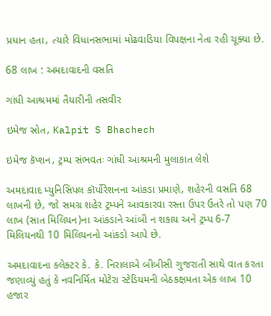પ્રધાન હતા, ત્યારે વિધાનસભામાં મોઢવાડિયા વિપક્ષના નેતા રહી ચૂક્યા છે.

68 લાખ : અમદાવાદની વસતિ

ગાંધી આશ્રમમાં તૈયારીની તસવીર

ઇમેજ સ્રોત, Kalpit S Bhachech

ઇમેજ કૅપ્શન, ટ્રમ્પ સંભવતઃ ગાંધી આશ્રમની મુલાકાત લેશે

અમદાવાદ મ્યુનિસિપલ કૉર્પોરેશનના આંકડા પ્રમાણે, શહેરની વસતિ 68 લાખની છે, જો સમગ્ર શહેર ટ્રમ્પને આવકારવા રસ્તા ઉપર ઉતરે તો પણ 70 લાખ (સાત મિલિયન)ના આંકડાને આંબી ન શકાય અને ટ્રમ્પ 6-7 મિલિયનથી 10 મિલિયનનો આંકડો આપે છે.

અમદાવાદના કલેક્ટર કે. કે. નિરાલાએ બીબીસી ગુજરાતી સાથે વાત કરતા જણાવ્યું હતું કે નવનિર્મિત મોટેરા સ્ટેડિયમની બેઠકક્ષમતા એક લાખ 10 હજાર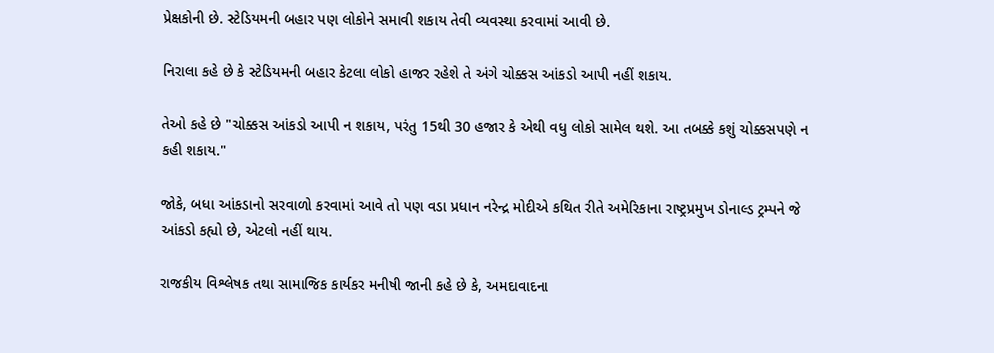પ્રેક્ષકોની છે. સ્ટેડિયમની બહાર પણ લોકોને સમાવી શકાય તેવી વ્યવસ્થા કરવામાં આવી છે.

નિરાલા કહે છે કે સ્ટેડિયમની બહાર કેટલા લોકો હાજર રહેશે તે અંગે ચોક્કસ આંકડો આપી નહીં શકાય.

તેઓ કહે છે "ચોક્કસ આંકડો આપી ન શકાય, પરંતુ 15થી 30 હજાર કે એથી વધુ લોકો સામેલ થશે. આ તબક્કે કશું ચોક્કસપણે ન કહી શકાય."

જોકે, બધા આંકડાનો સરવાળો કરવામાં આવે તો પણ વડા પ્રધાન નરેન્દ્ર મોદીએ કથિત રીતે અમેરિકાના રાષ્ટ્રપ્રમુખ ડોનાલ્ડ ટ્રમ્પને જે આંકડો કહ્યો છે, એટલો નહીં થાય.

રાજકીય વિશ્લેષક તથા સામાજિક કાર્યકર મનીષી જાની કહે છે કે, અમદાવાદના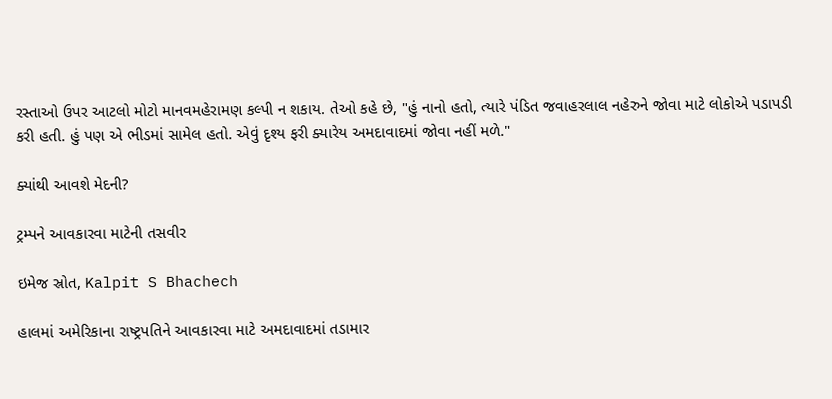રસ્તાઓ ઉપર આટલો મોટો માનવમહેરામણ કલ્પી ન શકાય. તેઓ કહે છે, "હું નાનો હતો, ત્યારે પંડિત જવાહરલાલ નહેરુને જોવા માટે લોકોએ પડાપડી કરી હતી. હું પણ એ ભીડમાં સામેલ હતો. એવું દૃશ્ય ફરી ક્યારેય અમદાવાદમાં જોવા નહીં મળે."

ક્યાંથી આવશે મેદની?

ટ્રમ્પને આવકારવા માટેની તસવીર

ઇમેજ સ્રોત, Kalpit S Bhachech

હાલમાં અમેરિકાના રાષ્ટ્રપતિને આવકારવા માટે અમદાવાદમાં તડામાર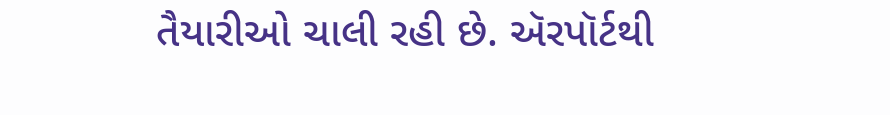તૈયારીઓ ચાલી રહી છે. ઍરપૉર્ટથી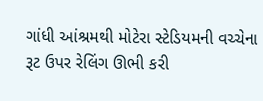ગાંધી આંશ્રમથી મોટેરા સ્ટેડિયમની વચ્ચેના રૂટ ઉપર રેલિંગ ઊભી કરી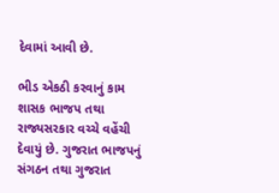દેવામાં આવી છે.

ભીડ એકઠી કરવાનું કામ શાસક ભાજપ તથા રાજ્યસરકાર વચ્ચે વહેંચી દેવાયું છે. ગુજરાત ભાજપનું સંગઠન તથા ગુજરાત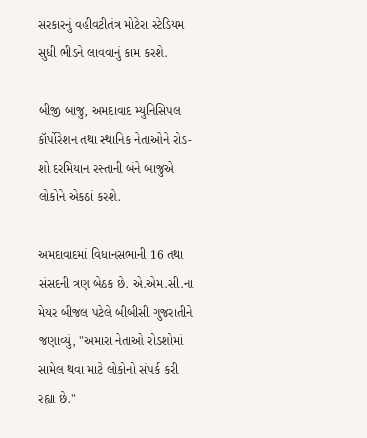સરકારનું વહીવટીતંત્ર મોટેરા સ્ટેડિયમ સુધી ભીડને લાવવાનું કામ કરશે.

બીજી બાજુ, અમદાવાદ મ્યુનિસિપલ કૉર્પોરેશન તથા સ્થાનિક નેતાઓને રોડ-શો દરમિયાન રસ્તાની બંને બાજુએ લોકોને એકઠાં કરશે.

અમદાવાદમાં વિધાનસભાની 16 તથા સંસદની ત્રણ બેઠક છે. એ.એમ.સી.ના મેયર બીજલ પટેલે બીબીસી ગુજરાતીને જણાવ્યું, "અમારા નેતાઓ રોડશોમાં સામેલ થવા માટે લોકોનો સંપર્ક કરી રહ્યા છે."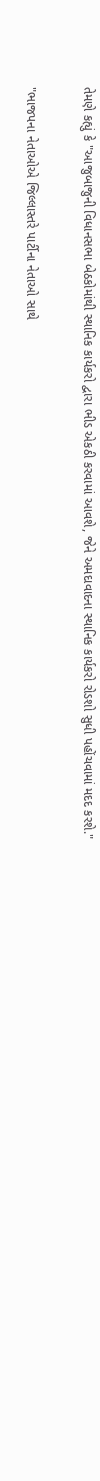તેમણે કહ્યું કે "આજુબાજુની વિધાનસભા બેઠકોમાંથી સ્થાનિક કાર્યકરો દ્વારા ભીડ એકઠી કરવામાં આવશે, જેને અમદાવાદના સ્થાનિક કાર્યકરો રોડશો સુધી પહોંચવામાં મદદ કરશે."

"ભાજપના નેતાઓએ જિલ્લાસ્તરે પાર્ટીના નેતાઓ સાથે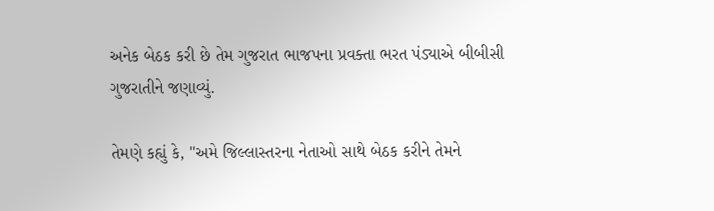અનેક બેઠક કરી છે તેમ ગુજરાત ભાજપના પ્રવક્તા ભરત પંડ્યાએ બીબીસી ગુજરાતીને જણાવ્યું.

તેમણે કહ્યું કે, "અમે જિલ્લાસ્તરના નેતાઓ સાથે બેઠક કરીને તેમને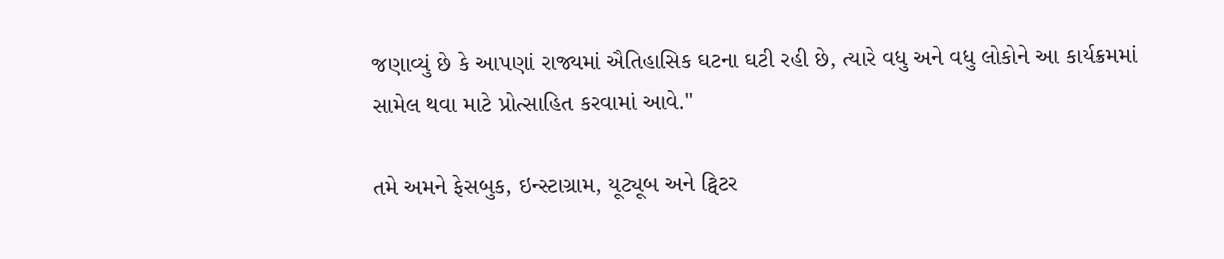જણાવ્યું છે કે આપણાં રાજ્યમાં ઐતિહાસિક ઘટના ઘટી રહી છે, ત્યારે વધુ અને વધુ લોકોને આ કાર્યક્રમમાં સામેલ થવા માટે પ્રોત્સાહિત કરવામાં આવે."

તમે અમને ફેસબુક, ઇન્સ્ટાગ્રામ, યૂટ્યૂબ અને ટ્વિટર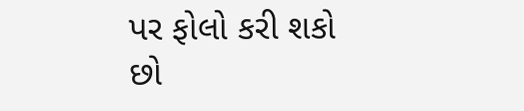પર ફોલો કરી શકો છો